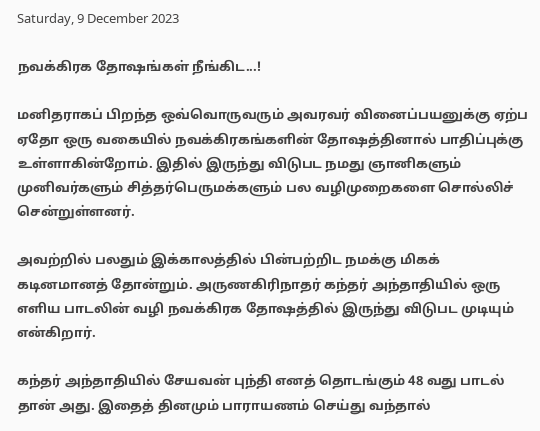Saturday, 9 December 2023

நவக்கிரக தோஷங்கள் நீங்கிட...!

மனிதராகப் பிறந்த ஒவ்வொருவரும் அவரவர் வினைப்பயனுக்கு ஏற்ப ஏதோ ஒரு வகையில் நவக்கிரகங்களின் தோஷத்தினால் பாதிப்புக்கு உள்ளாகின்றோம். இதில் இருந்து விடுபட நமது ஞானிகளும் முனிவர்களும் சித்தர்பெருமக்களும் பல வழிமுறைகளை சொல்லிச் சென்றுள்ளனர்.

அவற்றில் பலதும் இக்காலத்தில் பின்பற்றிட நமக்கு மிகக் கடினமானத் தோன்றும். அருணகிரிநாதர் கந்தர் அந்தாதியில் ஒரு எளிய பாடலின் வழி நவக்கிரக தோஷத்தில் இருந்து விடுபட முடியும் என்கிறார்.

கந்தர் அந்தாதியில் சேயவன் புந்தி எனத் தொடங்கும் 48 வது பாடல் தான் அது. இதைத் தினமும் பாராயணம் செய்து வந்தால்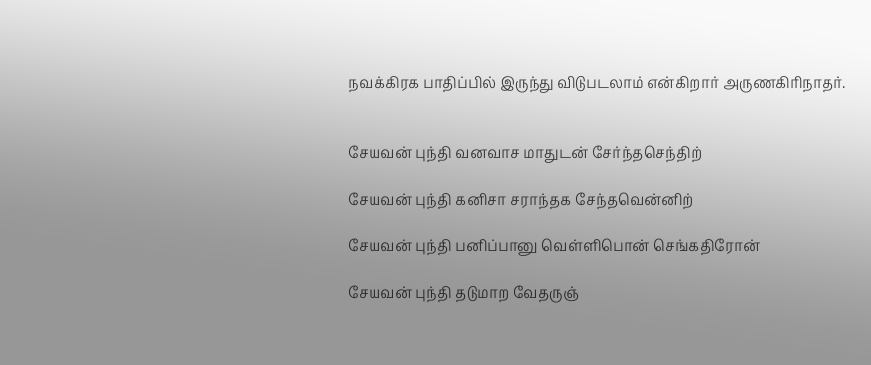நவக்கிரக பாதிப்பில் இருந்து விடுபடலாம் என்கிறார் அருணகிரிநாதர்.


சேயவன் புந்தி வனவாச மாதுடன் சேர்ந்தசெந்திற்

சேயவன் புந்தி கனிசா சராந்தக சேந்தவென்னிற்

சேயவன் புந்தி பனிப்பானு வெள்ளிபொன் செங்கதிரோன்

சேயவன் புந்தி தடுமாற வேதருஞ்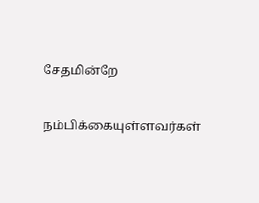சேதமின்றே


நம்பிக்கையுள்ளவர்கள்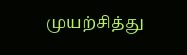முயற்சித்து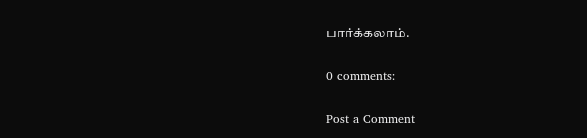பார்க்கலாம்.

0 comments:

Post a Comment